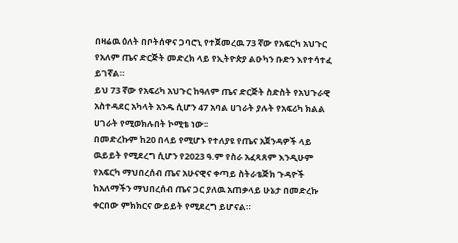በዛሬዉ ዕለት በቦትሰዋና ጋባሮኒ የተጀመረዉ 73 ኛው የአፍርካ አህጉር የአለም ጤና ድርጅት መድረክ ላይ የኢትዮጵያ ልዑካን ቡድን እየተሳተፈ ይገኛል።
ይህ 73 ኛው የአፍሪካ አህጉር ከዓለም ጤና ድርጅት ስድስት የአህጉራዊ አስተዳደር አካላት አንዱ ሲሆን 47 አባል ሀገራት ያሉት የአፍሪካ ክልል ሀገራት የሚወክሉበት ኮሚቴ ነው፡፡
በመድረኩም ከ20 በላይ የሚሆኑ የተለያዩ የጤና አጀንዳዎች ላይ ዉይይት የሚደረግ ሲሆን የ2023 ዓ.ም የስራ አፈጻጸም እንዲሁም የአፍርካ ማህበረሰብ ጤና አሁናዊና ቀጣይ ስትራቴጅክ ጉዳዮች ከአለማችን ማህበረሰብ ጤና ጋር ያለዉ አጠቃላይ ሁኔታ በመድረኩ ቀርበው ምክክርና ውይይት የሚደረግ ይሆናል።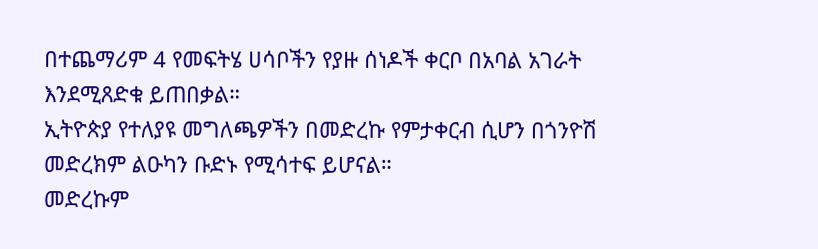በተጨማሪም 4 የመፍትሄ ሀሳቦችን የያዙ ሰነዶች ቀርቦ በአባል አገራት እንደሚጸድቁ ይጠበቃል።
ኢትዮጵያ የተለያዩ መግለጫዎችን በመድረኩ የምታቀርብ ሲሆን በጎንዮሽ መድረክም ልዑካን ቡድኑ የሚሳተፍ ይሆናል።
መድረኩም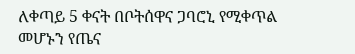ለቀጣይ 5 ቀናት በቦትሰዋና ጋባሮኒ የሚቀጥል መሆኑን የጤና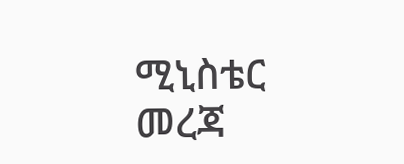ሚኒስቴር መረጃ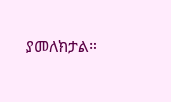ያመለክታል።